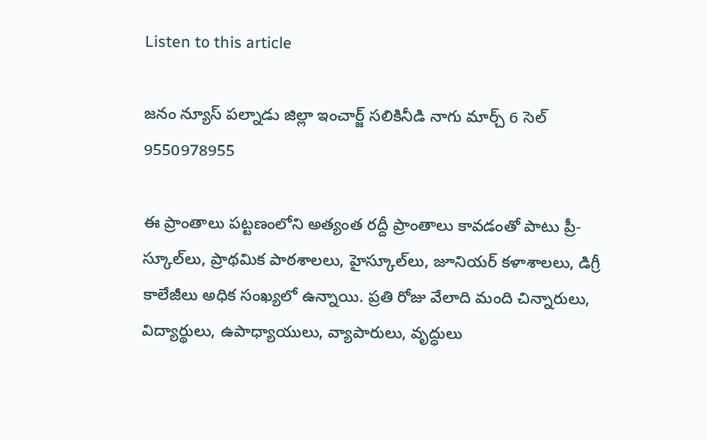Listen to this article

జనం న్యూస్ పల్నాడు జిల్లా ఇంచార్జ్ సలికినీడి నాగు మార్చ్ 6 సెల్ 9550978955

ఈ ప్రాంతాలు పట్టణంలోని అత్యంత రద్దీ ప్రాంతాలు కావడంతో పాటు ప్రీ-స్కూల్‌లు, ప్రాథమిక పాఠశాలలు, హైస్కూల్‌లు, జూనియర్ కళాశాలలు, డిగ్రీ కాలేజీలు అధిక సంఖ్యలో ఉన్నాయి. ప్రతి రోజు వేలాది మంది చిన్నారులు, విద్యార్థులు, ఉపాధ్యాయులు, వ్యాపారులు, వృద్ధులు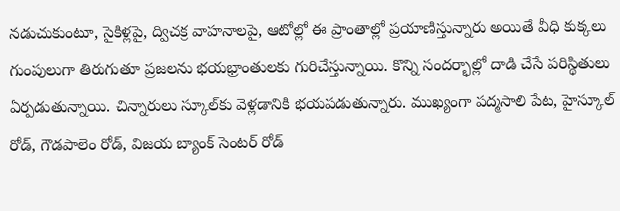నడుచుకుంటూ, సైకిళ్లపై, ద్విచక్ర వాహనాలపై, ఆటోల్లో ఈ ప్రాంతాల్లో ప్రయాణిస్తున్నారు అయితే వీధి కుక్కలు గుంపులుగా తిరుగుతూ ప్రజలను భయభ్రాంతులకు గురిచేస్తున్నాయి. కొన్ని సందర్భాల్లో దాడి చేసే పరిస్థితులు ఏర్పడుతున్నాయి. చిన్నారులు స్కూల్‌కు వెళ్లడానికి భయపడుతున్నారు. ముఖ్యంగా పద్మసాలి పేట, హైస్కూల్ రోడ్, గౌడపాలెం రోడ్, విజయ బ్యాంక్ సెంటర్ రోడ్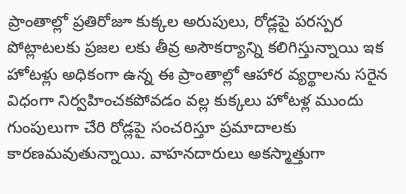ప్రాంతాల్లో ప్రతిరోజూ కుక్కల అరుపులు, రోడ్లపై పరస్పర పోట్లాటలకు ప్రజల లకు తీవ్ర అసౌకర్యాన్ని కలిగిస్తున్నాయి ఇక హోటళ్లు అధికంగా ఉన్న ఈ ప్రాంతాల్లో ఆహార వ్యర్థాలను సరైన విధంగా నిర్వహించకపోవడం వల్ల కుక్కలు హోటళ్ల ముందు గుంపులుగా చేరి రోడ్లపై సంచరిస్తూ ప్రమాదాలకు కారణమవుతున్నాయి. వాహనదారులు అకస్మాత్తుగా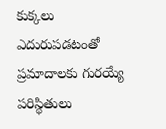కుక్కలు ఎదురుపడటంతో ప్రమాదాలకు గురయ్యే పరిస్థితులు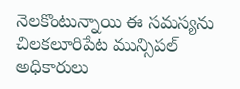నెలకొంటున్నాయి ఈ సమస్యను చిలకలూరిపేట మున్సిపల్ అధికారులు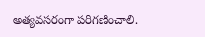అత్యవసరంగా పరిగణించాలి.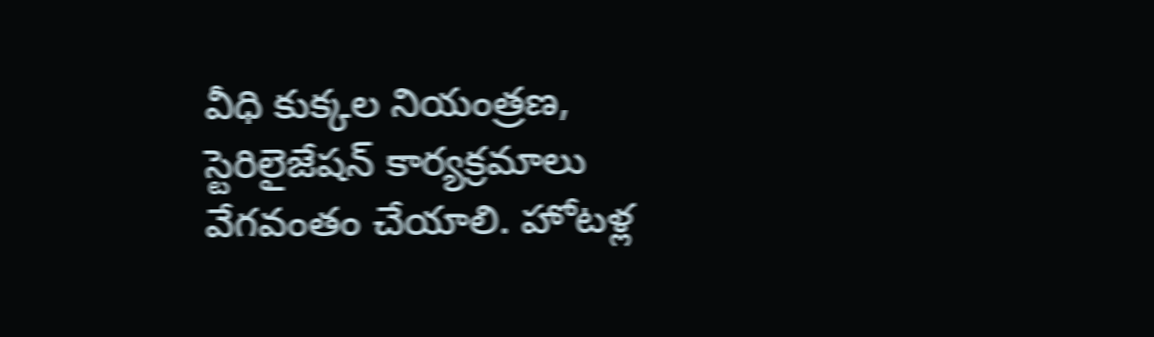వీధి కుక్కల నియంత్రణ, స్టెరిలైజేషన్ కార్యక్రమాలు వేగవంతం చేయాలి. హోటళ్ల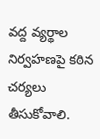వద్ద వ్యర్థాల నిర్వహణపై కఠిన చర్యలు తీసుకోవాలి.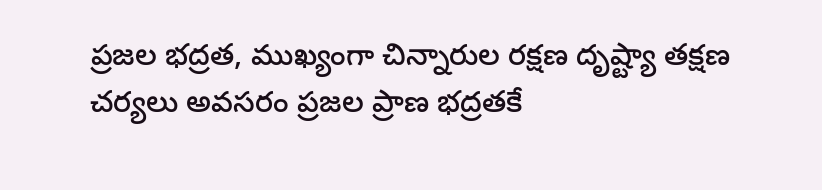ప్రజల భద్రత, ముఖ్యంగా చిన్నారుల రక్షణ దృష్ట్యా తక్షణ చర్యలు అవసరం ప్రజల ప్రాణ భద్రతకే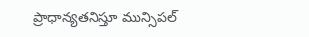ప్రాధాన్యతనిస్తూ మున్సిపల్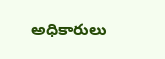అధికారులు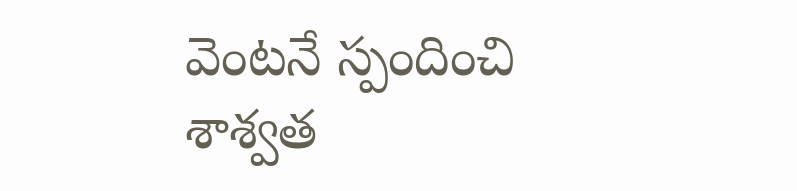వెంటనే స్పందించి శాశ్వత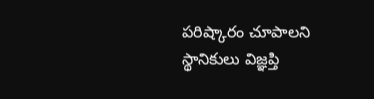పరిష్కారం చూపాలని స్థానికులు విజ్ఞప్తి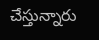చేస్తున్నారు